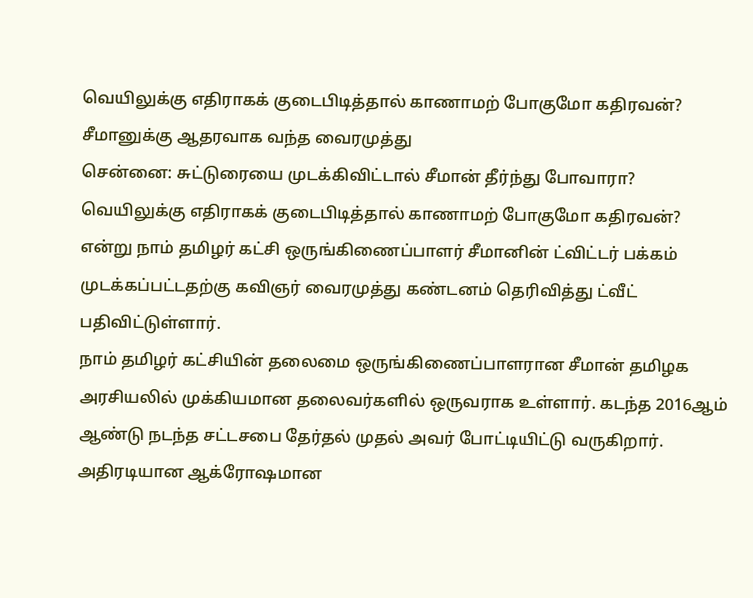வெயிலுக்கு எதிராகக் குடைபிடித்தால் காணாமற் போகுமோ கதிரவன்? சீமானுக்கு ஆதரவாக வந்த வைரமுத்து
சென்னை: சுட்டுரையை முடக்கிவிட்டால் சீமான் தீர்ந்து போவாரா? வெயிலுக்கு எதிராகக் குடைபிடித்தால் காணாமற் போகுமோ கதிரவன்? என்று நாம் தமிழர் கட்சி ஒருங்கிணைப்பாளர் சீமானின் ட்விட்டர் பக்கம் முடக்கப்பட்டதற்கு கவிஞர் வைரமுத்து கண்டனம் தெரிவித்து ட்வீட் பதிவிட்டுள்ளார்.
நாம் தமிழர் கட்சியின் தலைமை ஒருங்கிணைப்பாளரான சீமான் தமிழக அரசியலில் முக்கியமான தலைவர்களில் ஒருவராக உள்ளார். கடந்த 2016ஆம் ஆண்டு நடந்த சட்டசபை தேர்தல் முதல் அவர் போட்டியிட்டு வருகிறார். அதிரடியான ஆக்ரோஷமான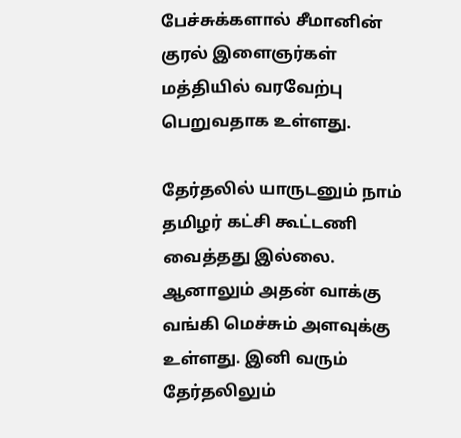பேச்சுக்களால் சீமானின் குரல் இளைஞர்கள் மத்தியில் வரவேற்பு பெறுவதாக உள்ளது.

தேர்தலில் யாருடனும் நாம் தமிழர் கட்சி கூட்டணி வைத்தது இல்லை. ஆனாலும் அதன் வாக்கு வங்கி மெச்சும் அளவுக்கு உள்ளது. இனி வரும் தேர்தலிலும்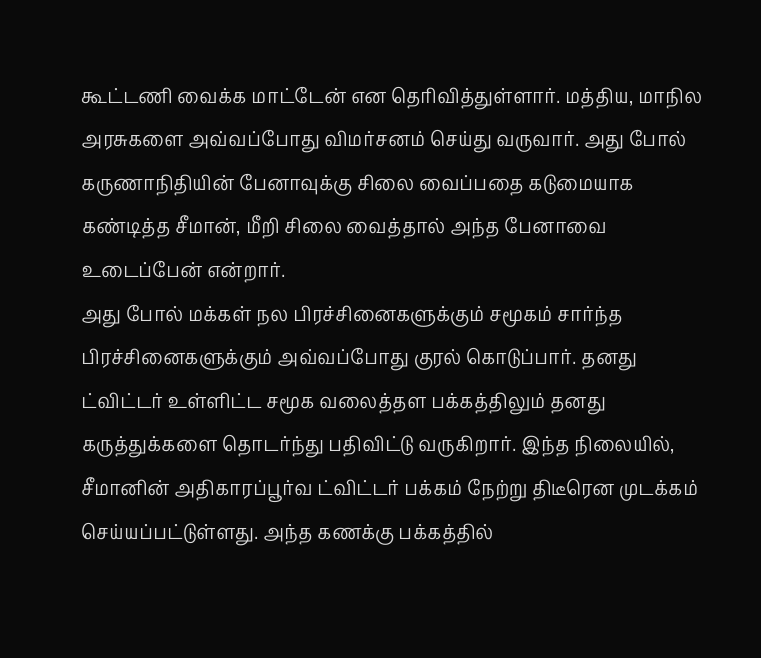கூட்டணி வைக்க மாட்டேன் என தெரிவித்துள்ளார். மத்திய, மாநில அரசுகளை அவ்வப்போது விமர்சனம் செய்து வருவார். அது போல் கருணாநிதியின் பேனாவுக்கு சிலை வைப்பதை கடுமையாக கண்டித்த சீமான், மீறி சிலை வைத்தால் அந்த பேனாவை உடைப்பேன் என்றார்.
அது போல் மக்கள் நல பிரச்சினைகளுக்கும் சமூகம் சார்ந்த பிரச்சினைகளுக்கும் அவ்வப்போது குரல் கொடுப்பார். தனது ட்விட்டர் உள்ளிட்ட சமூக வலைத்தள பக்கத்திலும் தனது கருத்துக்களை தொடர்ந்து பதிவிட்டு வருகிறார். இந்த நிலையில், சீமானின் அதிகாரப்பூர்வ ட்விட்டர் பக்கம் நேற்று திடீரென முடக்கம் செய்யப்பட்டுள்ளது. அந்த கணக்கு பக்கத்தில்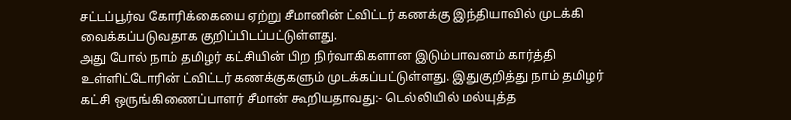சட்டப்பூர்வ கோரிக்கையை ஏற்று சீமானின் ட்விட்டர் கணக்கு இந்தியாவில் முடக்கி வைக்கப்படுவதாக குறிப்பிடப்பட்டுள்ளது.
அது போல் நாம் தமிழர் கட்சியின் பிற நிர்வாகிகளான இடும்பாவனம் கார்த்தி உள்ளிட்டோரின் ட்விட்டர் கணக்குகளும் முடக்கப்பட்டுள்ளது. இதுகுறித்து நாம் தமிழர் கட்சி ஒருங்கிணைப்பாளர் சீமான் கூறியதாவது:- டெல்லியில் மல்யுத்த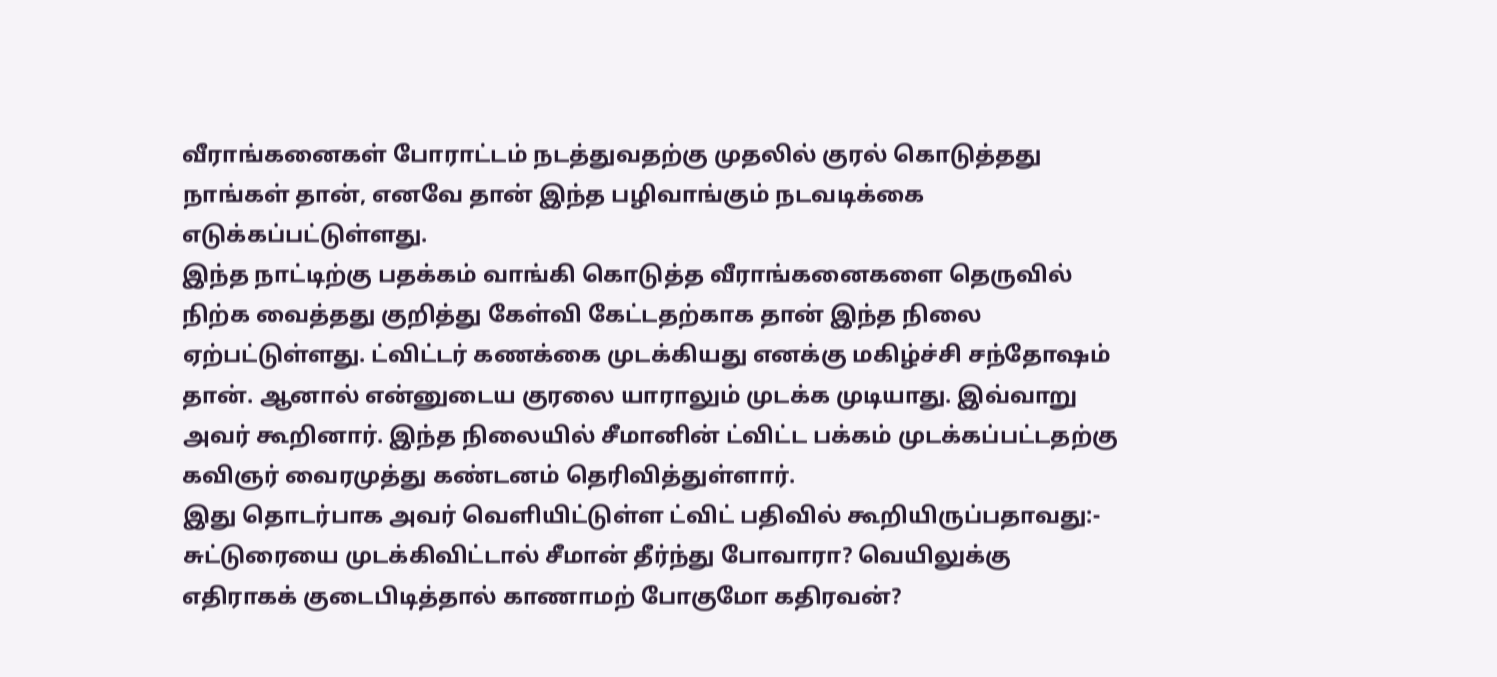வீராங்கனைகள் போராட்டம் நடத்துவதற்கு முதலில் குரல் கொடுத்தது நாங்கள் தான், எனவே தான் இந்த பழிவாங்கும் நடவடிக்கை எடுக்கப்பட்டுள்ளது.
இந்த நாட்டிற்கு பதக்கம் வாங்கி கொடுத்த வீராங்கனைகளை தெருவில் நிற்க வைத்தது குறித்து கேள்வி கேட்டதற்காக தான் இந்த நிலை ஏற்பட்டுள்ளது. ட்விட்டர் கணக்கை முடக்கியது எனக்கு மகிழ்ச்சி சந்தோஷம் தான். ஆனால் என்னுடைய குரலை யாராலும் முடக்க முடியாது. இவ்வாறு அவர் கூறினார். இந்த நிலையில் சீமானின் ட்விட்ட பக்கம் முடக்கப்பட்டதற்கு கவிஞர் வைரமுத்து கண்டனம் தெரிவித்துள்ளார்.
இது தொடர்பாக அவர் வெளியிட்டுள்ள ட்விட் பதிவில் கூறியிருப்பதாவது:- சுட்டுரையை முடக்கிவிட்டால் சீமான் தீர்ந்து போவாரா? வெயிலுக்கு எதிராகக் குடைபிடித்தால் காணாமற் போகுமோ கதிரவன்?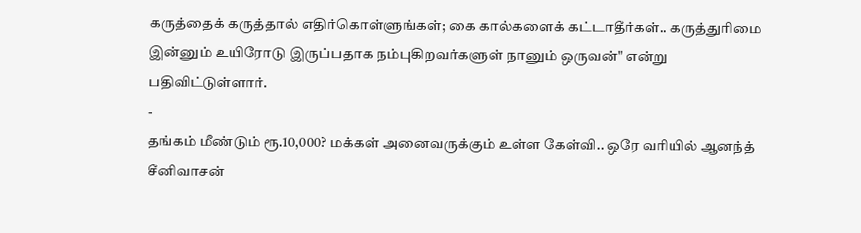கருத்தைக் கருத்தால் எதிர்கொள்ளுங்கள்; கை கால்களைக் கட்டாதீர்கள்.. கருத்துரிமை இன்னும் உயிரோடு இருப்பதாக நம்புகிறவர்களுள் நானும் ஒருவன்" என்று பதிவிட்டுள்ளார்.
-
தங்கம் மீண்டும் ரூ.10,000? மக்கள் அனைவருக்கும் உள்ள கேள்வி.. ஒரே வரியில் ஆனந்த் சீனிவாசன்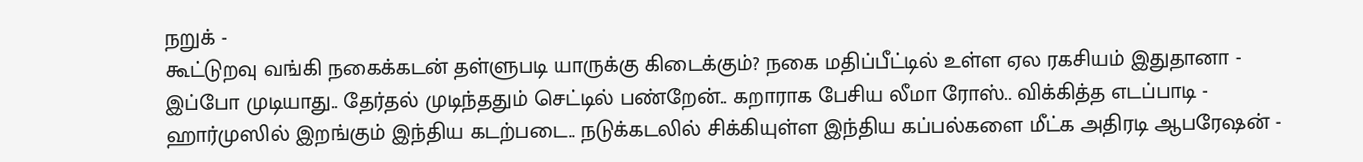நறுக் -
கூட்டுறவு வங்கி நகைக்கடன் தள்ளுபடி யாருக்கு கிடைக்கும்? நகை மதிப்பீட்டில் உள்ள ஏல ரகசியம் இதுதானா -
இப்போ முடியாது.. தேர்தல் முடிந்ததும் செட்டில் பண்றேன்.. கறாராக பேசிய லீமா ரோஸ்.. விக்கித்த எடப்பாடி -
ஹார்முஸில் இறங்கும் இந்திய கடற்படை.. நடுக்கடலில் சிக்கியுள்ள இந்திய கப்பல்களை மீட்க அதிரடி ஆபரேஷன் -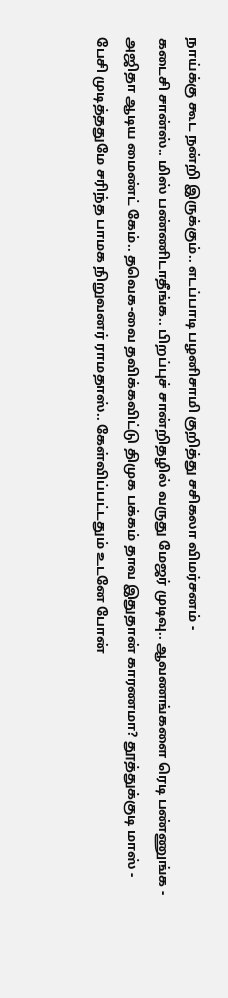நாய்க்கு கூட நன்றி இருக்கும்.. எடப்பாடி பழனிசாமி குறித்து சசிகலா விமர்சனம் -
கடைசி சான்ஸ்.. மிஸ் பண்ணிடாதீங்க.. பிறப்புச் சான்றிதழில் வருது மேஜர் முடிவு.. ஆவணங்களை ரெடி பண்ணுங்க -
அஜிதா ஆடிய மைண்ட் கேம்.. தவெக-வை தவிக்கவிட்டு திமுக பக்கம் தாவ இதுதான் காரணமா? தூத்துக்குடி மாஸ் -
பேசி முடித்ததுமே சரிந்த பாமக நிறுவனர் ராமதாஸ்.. கேள்விப்பட்டதும் உடனே போன்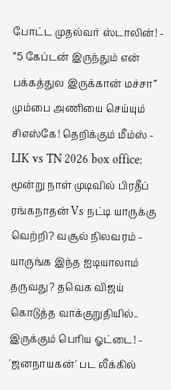போட்ட முதல்வர் ஸ்டாலின்! -
”5 கேப்டன் இருந்தும் என் பக்கத்துல இருக்கான் மச்சா” மும்பை அணியை செய்யும் சிஎஸ்கே! தெறிக்கும் மீம்ஸ் -
LIK vs TN 2026 box office: மூன்று நாள் முடிவில் பிரதீப் ரங்கநாதன் Vs நட்டி யாருக்கு வெற்றி? வசூல் நிலவரம் -
யாருங்க இந்த ஐடியாலாம் தருவது? தவெக விஜய் கொடுத்த வாக்குறுதியில்.. இருக்கும் பெரிய ஓட்டை! -
'ஜனநாயகன்' பட லீக்கில்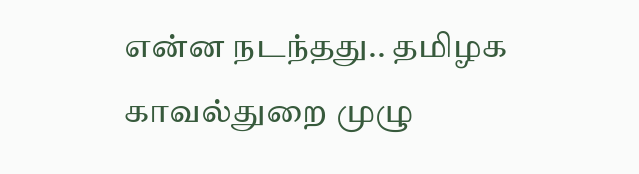என்ன நடந்தது.. தமிழக காவல்துறை முழு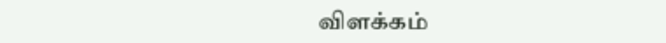விளக்கம்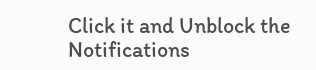Click it and Unblock the Notifications